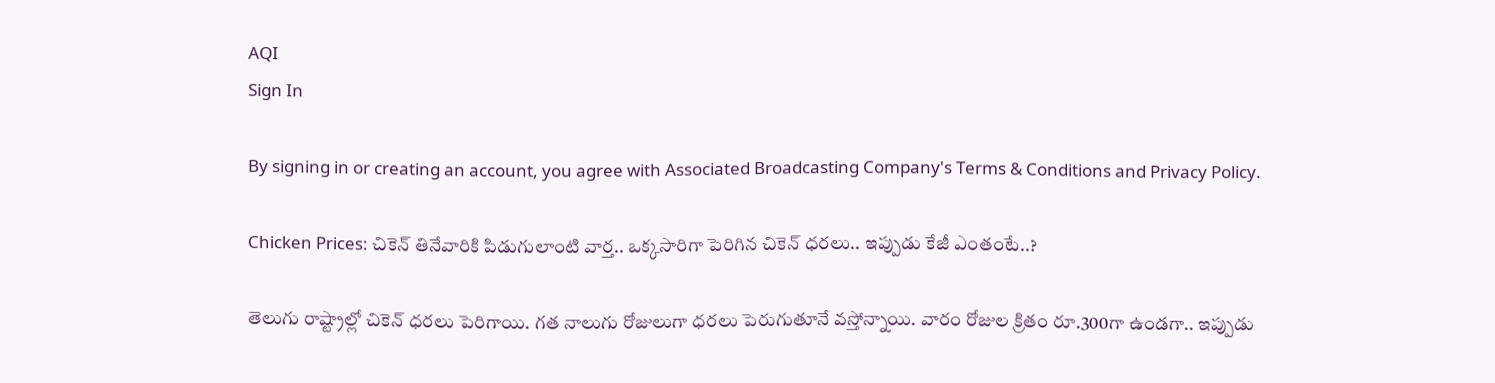AQI
Sign In

By signing in or creating an account, you agree with Associated Broadcasting Company's Terms & Conditions and Privacy Policy.

Chicken Prices: చికెన్ తినేవారికి పిడుగులాంటి వార్త.. ఒక్కసారిగా పెరిగిన చికెన్ ధరలు.. ఇప్పుడు కేజీ ఎంతంటే..?

తెలుగు రాష్ట్రాల్లో చికెన్ ధరలు పెరిగాయి. గత నాలుగు రోజులుగా ధరలు పెరుగుతూనే వస్తోన్నాయి. వారం రోజుల క్రితం రూ.300గా ఉండగా.. ఇప్పుడు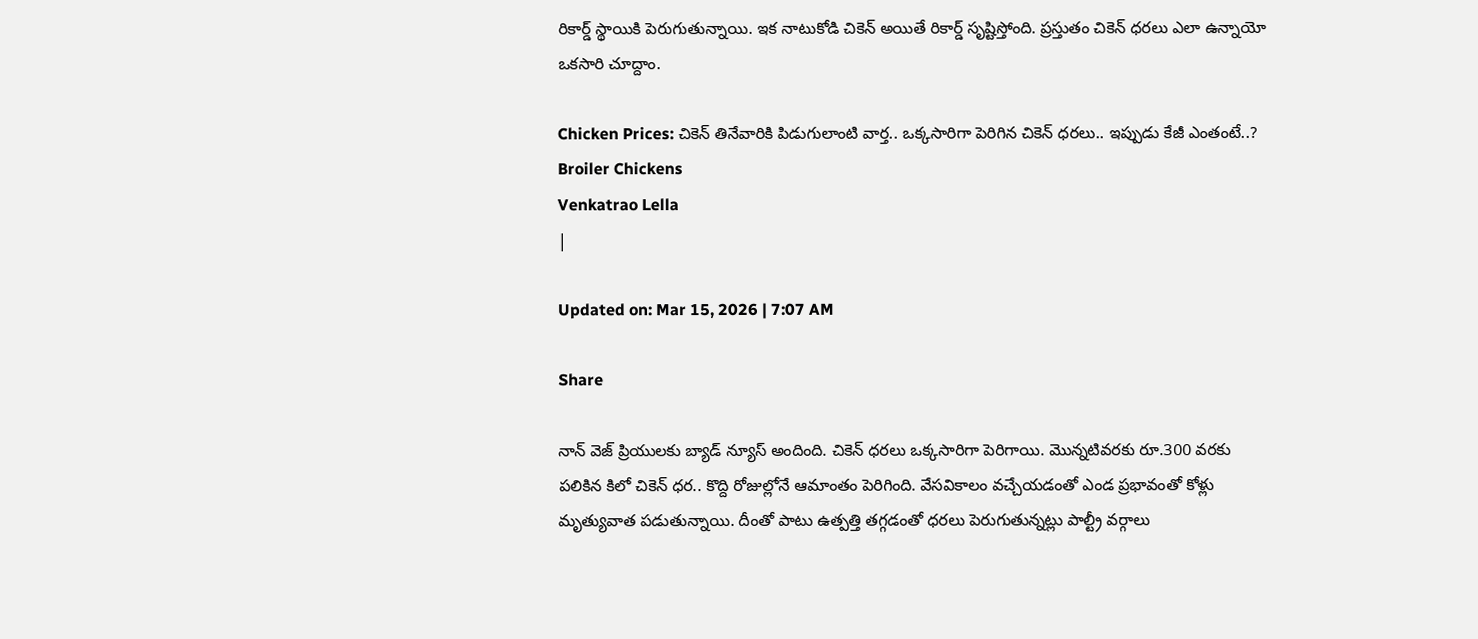రికార్డ్ స్థాయికి పెరుగుతున్నాయి. ఇక నాటుకోడి చికెన్ అయితే రికార్డ్ సృష్టిస్తోంది. ప్రస్తుతం చికెన్ ధరలు ఎలా ఉన్నాయో ఒకసారి చూద్దాం.

Chicken Prices: చికెన్ తినేవారికి పిడుగులాంటి వార్త.. ఒక్కసారిగా పెరిగిన చికెన్ ధరలు.. ఇప్పుడు కేజీ ఎంతంటే..?
Broiler Chickens
Venkatrao Lella
|

Updated on: Mar 15, 2026 | 7:07 AM

Share

నాన్ వెజ్ ప్రియులకు బ్యాడ్ న్యూస్ అందింది. చికెన్ ధరలు ఒక్కసారిగా పెరిగాయి. మొన్నటివరకు రూ.300 వరకు పలికిన కిలో చికెన్ ధర.. కొద్ది రోజుల్లోనే ఆమాంతం పెరిగింది. వేసవికాలం వచ్చేయడంతో ఎండ ప్రభావంతో కోళ్లు మృత్యువాత పడుతున్నాయి. దీంతో పాటు ఉత్పత్తి తగ్గడంతో ధరలు పెరుగుతున్నట్లు పాల్ట్రీ వర్గాలు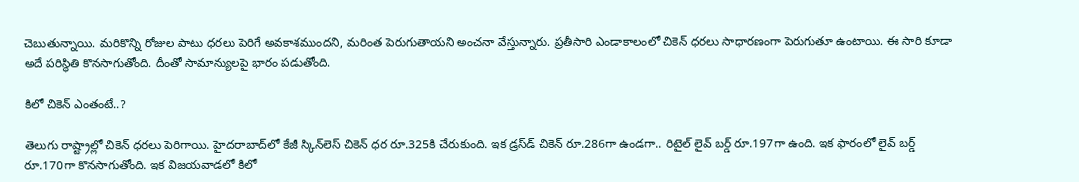చెబుతున్నాయి. మరికొన్ని రోజుల పాటు ధరలు పెరిగే అవకాశముందని, మరింత పెరుగుతాయని అంచనా వేస్తున్నారు. ప్రతీసారి ఎండాకాలంలో చికెన్ ధరలు సాధారణంగా పెరుగుతూ ఉంటాయి. ఈ సారి కూడా అదే పరిస్థితి కొనసాగుతోంది. దీంతో సామాన్యులపై భారం పడుతోంది.

కిలో చికెన్ ఎంతంటే..?

తెలుగు రాష్ట్రాల్లో చికెన్ ధరలు పెరిగాయి. హైదరాబాద్‌లో కేజీ స్కిన్‌లెస్ చికెన్ ధర రూ.325కి చేరుకుంది. ఇక డ్రస్‌డ్ చికెన్ రూ.286గా ఉండగా.. రిటైల్ లైవ్ బర్డ్ రూ.197గా ఉంది. ఇక ఫారంలో లైవ్ బర్డ్ రూ.170గా కొనసాగుతోంది. ఇక విజయవాడలో కిలో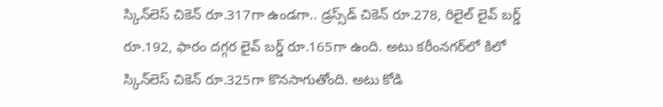స్కిన్‌లెస్ చికెన్ రూ.317గా ఉండగా.. డ్రస్స్‌డ్ చికెన్ రూ.278, రిలైల్ లైవ్ బర్డ్ రూ.192, ఫారం దగ్గర లైవ్ బర్డ్ రూ.165గా ఉంది. అటు కరీంనగర్‌లో కిలో స్కిన్‌లెస్ చికెన్ రూ.325గా కొనసాగుతోంది. అటు కోడి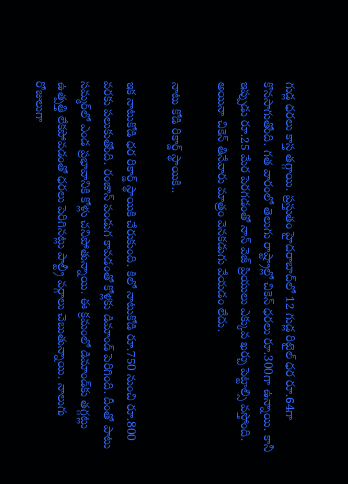గుడ్ల ధరలు కాస్త తగ్గాయి. ప్రస్తుతం హైదరాబాద్‌లో 12 గుడ్ల రిటైల్ ధర రూ.64గా కొనసాగుతోంది. గత వారంలో తెలుగు రాష్ట్రాల్లో చికెన్ ధరలు రూ.300గా ఉన్నాయి. కానీ ఇప్పుడు రూ.25 మేర పెరగడంతో నాన్ వెజ్ ప్రియులు ఎక్కువ ఖర్చు పెట్టాల్సి వస్తోంది. అయినా చికెన్ తినేవారు మాత్రం వెనకడుగు వేయడం లేదు.

నాటు కోడి రికార్డ్ స్థాయికి..

ఇక నాటుకోడి ధర రికార్డ్ స్థాయికి చేరుకుంది. కిలో నాటుకోడి రూ.750 నుంచి రూ.800 వరకు పలుకుతోంది. రంజాన్ పండుగ కావడంతో కోళ్లకు డిమాండ్ పెరిగింది. దీంతో పాటు సమ్మర్‌లో ఎండ ప్రభావానికి కోళ్లు చనిపోతున్నాయి. ఈ క్రమంలో డిమాండ్‌కు తగ్గట్లు ఉత్పత్తి లేకపోవడంతో ధరలు పెరిగినట్లు పాల్ట్రీ వర్గాలు చెబుతున్నాయి. నాలుగు రోజులుగా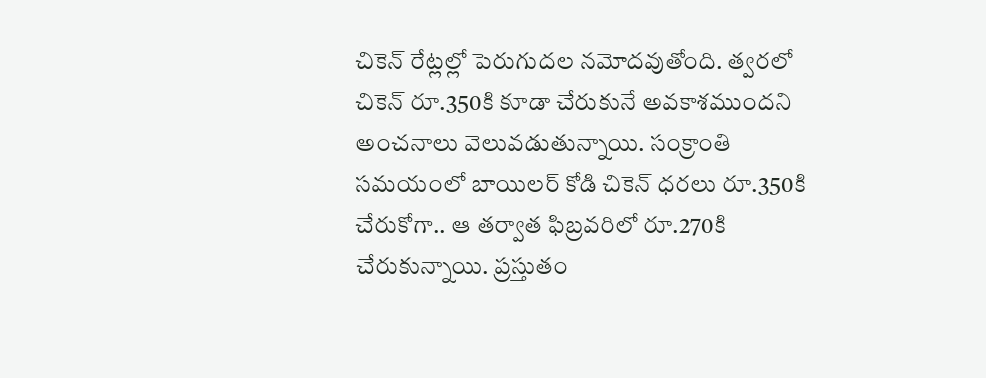చికెన్ రేట్లల్లో పెరుగుదల నమోదవుతోంది. త్వరలో చికెన్ రూ.350కి కూడా చేరుకునే అవకాశముందని అంచనాలు వెలువడుతున్నాయి. సంక్రాంతి సమయంలో బాయిలర్ కోడి చికెన్ ధరలు రూ.350కి చేరుకోగా.. ఆ తర్వాత ఫిబ్రవరిలో రూ.270కి చేరుకున్నాయి. ప్రస్తుతం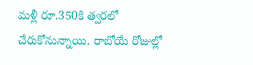మళ్లీ రూ.350కి త్వరలో చేరుకోనున్నాయి. రాబోయే రోజుల్లో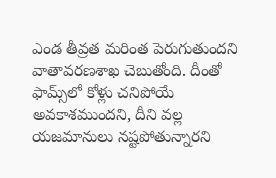ఎండ తీవ్రత మరింత పెరుగుతుందని వాతావరణశాఖ చెబుతోంది. దీంతో ఫామ్స్‌లో కోళ్లు చనిపోయే అవకాశముందని, దీని వల్ల యజమానులు నష్టపోతున్నారని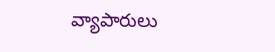వ్యాపారులు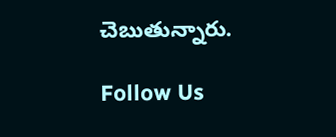చెబుతున్నారు.

Follow Us